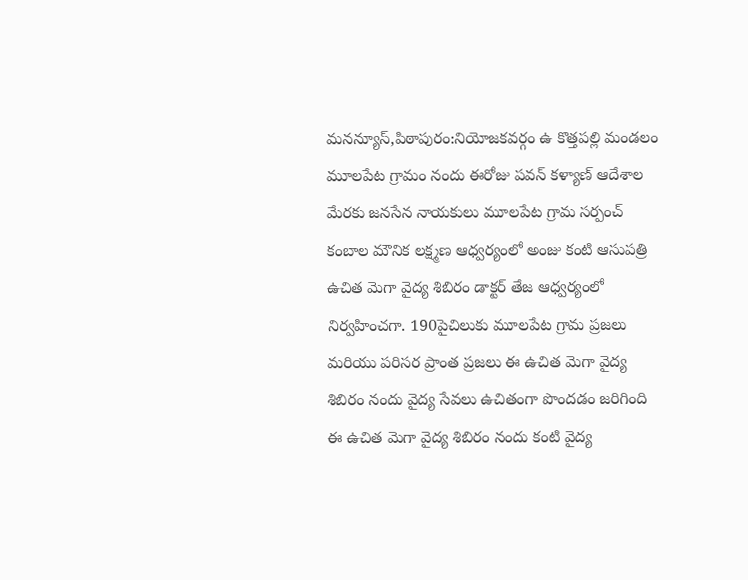మనన్యూస్,పిఠాపురం:నియోజకవర్గం ఉ కొత్తపల్లి మండలం మూలపేట గ్రామం నందు ఈరోజు పవన్ కళ్యాణ్ ఆదేశాల మేరకు జనసేన నాయకులు మూలపేట గ్రామ సర్పంచ్ కంబాల మౌనిక లక్ష్మణ ఆధ్వర్యంలో అంజు కంటి ఆసుపత్రి ఉచిత మెగా వైద్య శిబిరం డాక్టర్ తేజ ఆధ్వర్యంలో నిర్వహించగా. 190పైచిలుకు మూలపేట గ్రామ ప్రజలు మరియు పరిసర ప్రాంత ప్రజలు ఈ ఉచిత మెగా వైద్య శిబిరం నందు వైద్య సేవలు ఉచితంగా పొందడం జరిగింది ఈ ఉచిత మెగా వైద్య శిబిరం నందు కంటి వైద్య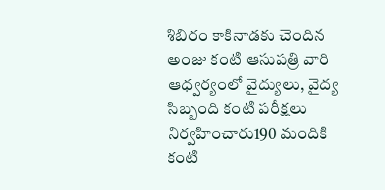శిబిరం కాకినాడకు చెందిన అంజు కంటి ఆసుపత్రి వారి ఆధ్వర్యంలో వైద్యులు, వైద్య సిబ్బంది కంటి పరీక్షలు నిర్వహించారు190 మందికి కంటి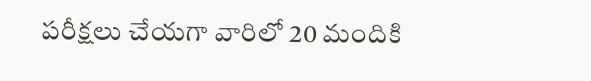పరీక్షలు చేయగా వారిలో 20 మందికి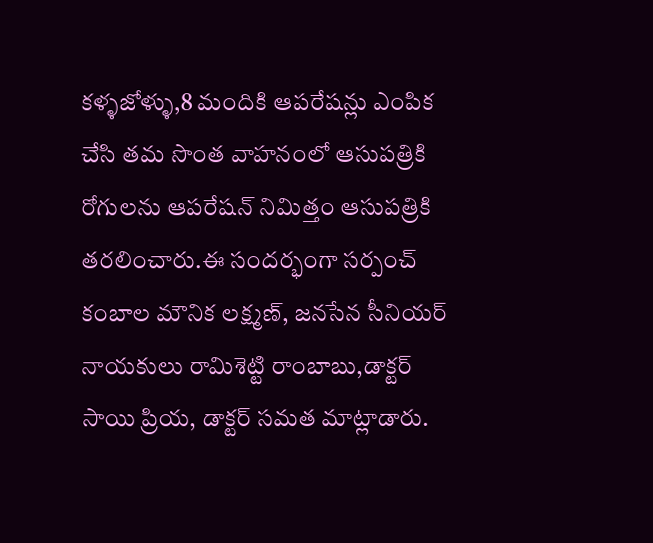కళ్ళజోళ్ళు,8 మందికి ఆపరేషన్లు ఎంపిక చేసి తమ సొంత వాహనంలో ఆసుపత్రికి రోగులను ఆపరేషన్ నిమిత్తం ఆసుపత్రికి తరలించారు.ఈ సందర్భంగా సర్పంచ్ కంబాల మౌనిక లక్ష్మణ్, జనసేన సీనియర్ నాయకులు రామిశెట్టి రాంబాబు,డాక్టర్ సాయి ప్రియ, డాక్టర్ సమత మాట్లాడారు.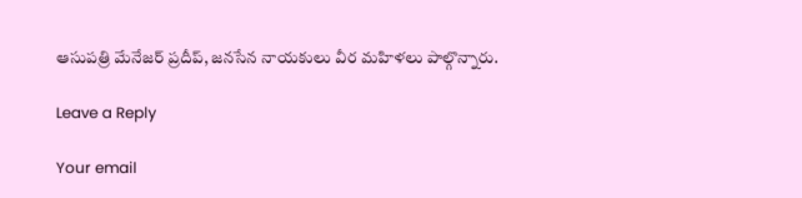ఆసుపత్రి మేనేజర్ ప్రదీప్, జనసేన నాయకులు వీర మహిళలు పాల్గొన్నారు.

Leave a Reply

Your email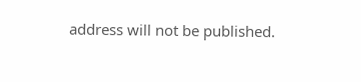address will not be published.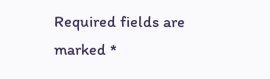Required fields are marked *